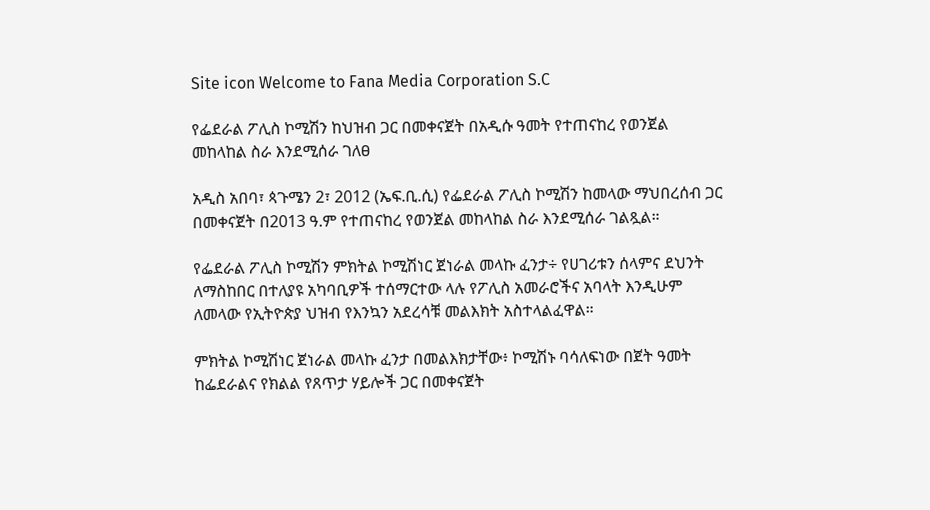Site icon Welcome to Fana Media Corporation S.C

የፌደራል ፖሊስ ኮሚሽን ከህዝብ ጋር በመቀናጀት በአዲሱ ዓመት የተጠናከረ የወንጀል መከላከል ስራ እንደሚሰራ ገለፀ

አዲስ አበባ፣ ጳጉሜን 2፣ 2012 (ኤፍ.ቢ.ሲ) የፌደራል ፖሊስ ኮሚሽን ከመላው ማህበረሰብ ጋር በመቀናጀት በ2013 ዓ.ም የተጠናከረ የወንጀል መከላከል ስራ እንደሚሰራ ገልጿል።

የፌደራል ፖሊስ ኮሚሽን ምክትል ኮሚሽነር ጀነራል መላኩ ፈንታ÷ የሀገሪቱን ሰላምና ደህንት ለማስከበር በተለያዩ አካባቢዎች ተሰማርተው ላሉ የፖሊስ አመራሮችና አባላት እንዲሁም ለመላው የኢትዮጵያ ህዝብ የእንኳን አደረሳቹ መልእክት አስተላልፈዋል።

ምክትል ኮሚሽነር ጀነራል መላኩ ፈንታ በመልእክታቸው፥ ኮሚሽኑ ባሳለፍነው በጀት ዓመት ከፌደራልና የክልል የጸጥታ ሃይሎች ጋር በመቀናጀት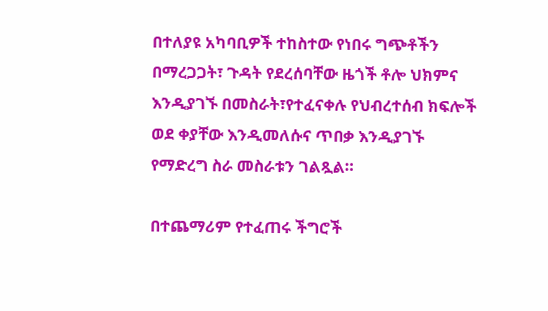በተለያዩ አካባቢዎች ተከስተው የነበሩ ግጭቶችን በማረጋጋት፣ ጉዳት የደረሰባቸው ዜጎች ቶሎ ህክምና እንዲያገኙ በመስራት፣የተፈናቀሉ የህብረተሰብ ክፍሎች ወደ ቀያቸው እንዲመለሱና ጥበቃ እንዲያገኙ የማድረግ ስራ መስራቱን ገልጿል።

በተጨማሪም የተፈጠሩ ችግሮች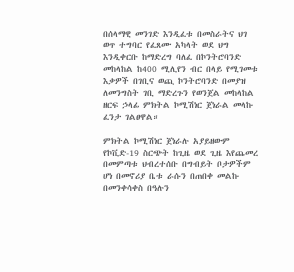በሰላማዊ መንገድ እንዲፈቱ በመስራትና ህገ ወጥ ተግባር የፈጸሙ አካላት ወደ ህግ እንዲቀርቡ ከማድረግ ባለፈ በኮንትሮባንድ መከላከል ከ400 ሚሊየን ብር በላይ የሚገመቱ እቃዎች በገቢና ወጪ ኮንትሮባንድ በመያዝ ለመንግስት ገቢ ማድረጉን የወንጀል መከላከል ዘርፍ ኃላፊ ምክትል ኮሚሽነር ጀነራል መላኩ ፈንታ ገልፀዋል።

ምክትል ኮሚሽነር ጀነራሉ አያይዘውም የኮቪድ-19 ስርጭት ከጊዜ ወደ ጊዜ እየጨመረ በመምጣቱ ህብረተሰቡ በግብይት ቦታዎችም ሆነ በመኖሪያ ቤቱ ራሱን በጠበቀ መልኩ በመንቀሳቀስ በዓሉን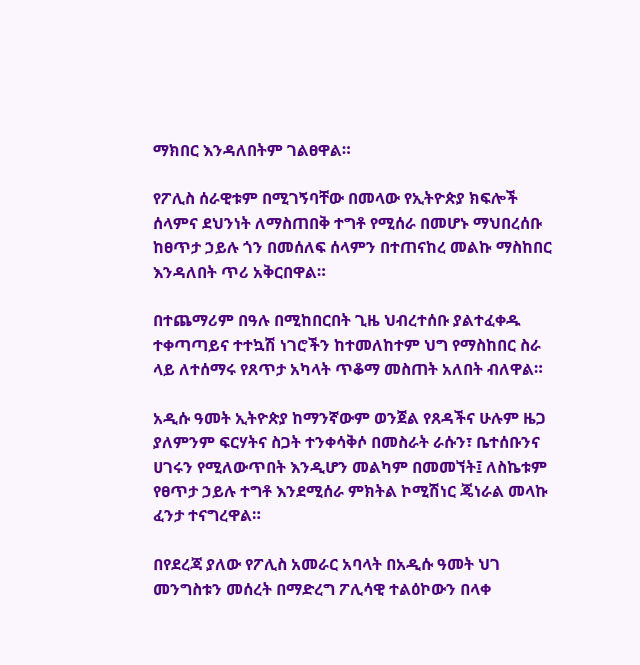ማክበር እንዳለበትም ገልፀዋል።

የፖሊስ ሰራዊቱም በሚገኝባቸው በመላው የኢትዮጵያ ክፍሎች ሰላምና ደህንነት ለማስጠበቅ ተግቶ የሚሰራ በመሆኑ ማህበረሰቡ ከፀጥታ ኃይሉ ጎን በመሰለፍ ሰላምን በተጠናከረ መልኩ ማስከበር እንዳለበት ጥሪ አቅርበዋል።

በተጨማሪም በዓሉ በሚከበርበት ጊዜ ህብረተሰቡ ያልተፈቀዱ ተቀጣጣይና ተተኳሽ ነገሮችን ከተመለከተም ህግ የማስከበር ስራ ላይ ለተሰማሩ የጸጥታ አካላት ጥቆማ መስጠት አለበት ብለዋል።

አዲሱ ዓመት ኢትዮጵያ ከማንኛውም ወንጀል የጸዳችና ሁሉም ዜጋ ያለምንም ፍርሃትና ስጋት ተንቀሳቅሶ በመስራት ራሱን፣ ቤተሰቡንና ሀገሩን የሚለውጥበት እንዲሆን መልካም በመመኘት፤ ለስኬቱም የፀጥታ ኃይሉ ተግቶ እንደሚሰራ ምክትል ኮሚሽነር ጄነራል መላኩ ፈንታ ተናግረዋል።

በየደረጃ ያለው የፖሊስ አመራር አባላት በአዲሱ ዓመት ህገ መንግስቱን መሰረት በማድረግ ፖሊሳዊ ተልዕኮውን በላቀ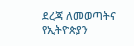ደረጃ ለመወጣትና የኢትዮጵያን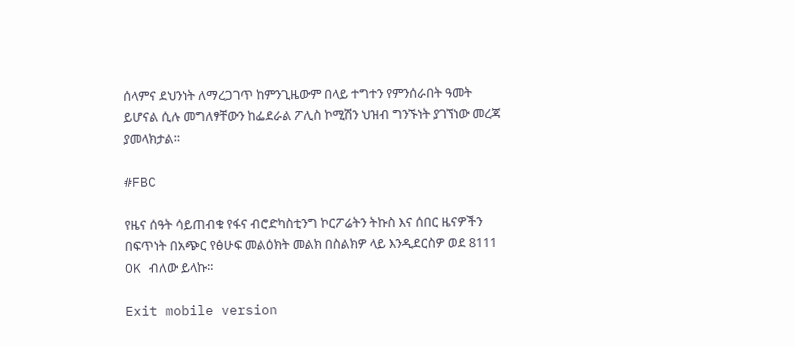ሰላምና ደህንነት ለማረጋገጥ ከምንጊዜውም በላይ ተግተን የምንሰራበት ዓመት ይሆናል ሲሉ መግለፃቸውን ከፌደራል ፖሊስ ኮሚሽን ህዝብ ግንኙነት ያገኘነው መረጃ ያመላክታል።

#FBC

የዜና ሰዓት ሳይጠብቁ የፋና ብሮድካስቲንግ ኮርፖሬትን ትኩስ እና ሰበር ዜናዎችን በፍጥነት በአጭር የፅሁፍ መልዕክት መልክ በስልክዎ ላይ እንዲደርስዎ ወደ 8111 OK ብለው ይላኩ።

Exit mobile version